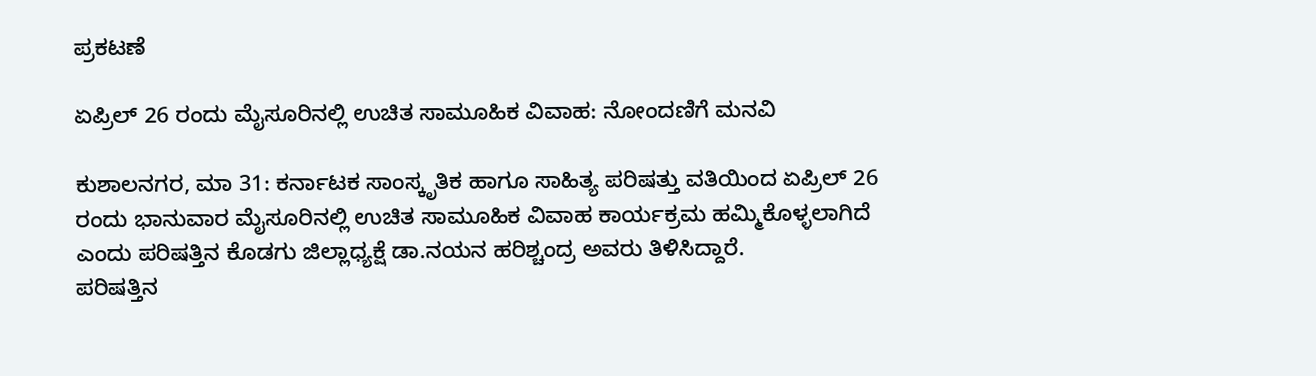ಪ್ರಕಟಣೆ

ಏಪ್ರಿಲ್ 26 ರಂದು ಮೈಸೂರಿನಲ್ಲಿ‌‌ ಉಚಿತ ಸಾಮೂಹಿಕ‌ ವಿವಾಹ: ನೋಂದಣಿಗೆ ಮನವಿ

ಕುಶಾಲನಗರ, ಮಾ 31: ಕರ್ನಾಟಕ ಸಾಂಸ್ಕೃತಿಕ ಹಾಗೂ ಸಾಹಿತ್ಯ ಪರಿಷತ್ತು ವತಿಯಿಂದ ಏಪ್ರಿಲ್ 26 ರಂದು ಭಾನುವಾರ ಮೈಸೂರಿನಲ್ಲಿ ಉಚಿತ ಸಾಮೂಹಿಕ ವಿವಾಹ ಕಾರ್ಯಕ್ರಮ ಹಮ್ಮಿಕೊಳ್ಳಲಾಗಿದೆ ಎಂದು ಪರಿಷತ್ತಿನ ಕೊಡಗು ಜಿಲ್ಲಾಧ್ಯಕ್ಷೆ ಡಾ.ನಯನ ಹರಿಶ್ಚಂದ್ರ ಅವರು ತಿಳಿಸಿದ್ದಾರೆ.
ಪರಿಷತ್ತಿನ‌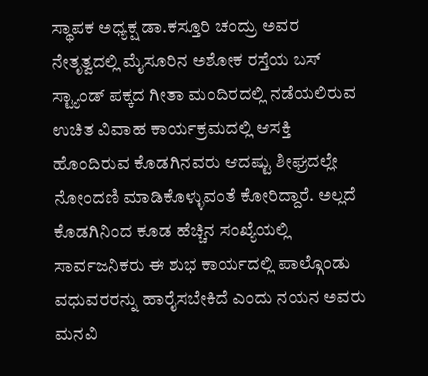ಸ್ಥಾಪಕ ಅಧ್ಯಕ್ಷ ಡಾ.ಕಸ್ತೂರಿ ಚಂದ್ರು ಅವರ ನೇತೃತ್ವದಲ್ಲಿ ಮೈಸೂರಿನ ಅಶೋಕ ರಸ್ತೆಯ ಬಸ್ ಸ್ಟ್ಯಾಂಡ್ ಪಕ್ಕದ ಗೀತಾ ಮಂದಿರದಲ್ಲಿ ನಡೆಯಲಿರುವ
ಉಚಿತ ವಿವಾಹ‌ ಕಾರ್ಯಕ್ರಮದಲ್ಲಿ ಆಸಕ್ತಿ ಹೊಂದಿರುವ‌ ಕೊಡಗಿನವರು ಆದಷ್ಟು ಶೀಘ್ರದಲ್ಲೇ ನೋಂದಣಿ ಮಾಡಿಕೊಳ್ಳುವಂತೆ ಕೋರಿದ್ದಾರೆ. ಅಲ್ಲದೆ ಕೊಡಗಿನಿಂದ ಕೂಡ ಹೆಚ್ಚಿನ ಸಂಖ್ಯೆಯಲ್ಲಿ ಸಾರ್ವಜನಿಕರು ಈ ಶುಭ ಕಾರ್ಯದಲ್ಲಿ ಪಾಲ್ಗೊಂಡು ವಧುವರರನ್ನು ಹಾರೈಸಬೇಕಿದೆ ಎಂದು ನಯನ ಅವರು ಮನವಿ‌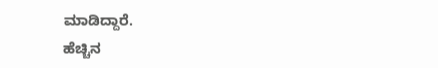ಮಾಡಿದ್ದಾರೆ.
ಹೆಚ್ಚಿನ‌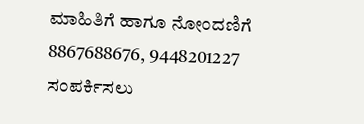ಮಾಹಿತಿಗೆ ಹಾಗೂ‌ ನೋಂದಣಿಗೆ 8867688676, 9448201227 ಸಂಪರ್ಕಿಸಲು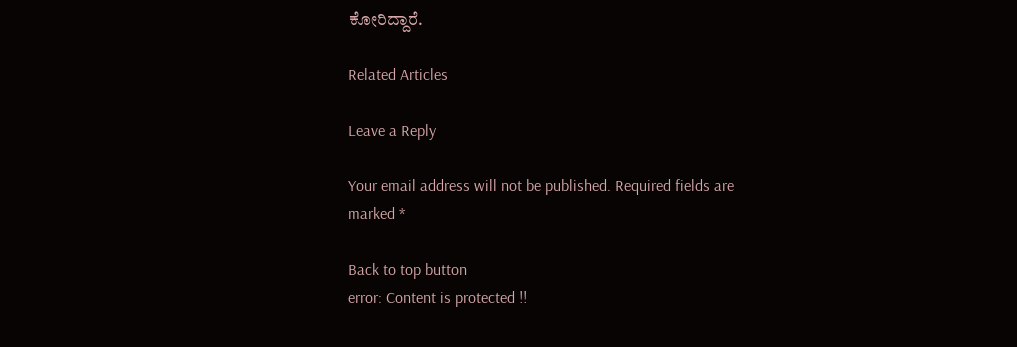ಕೋರಿದ್ದಾರೆ.

Related Articles

Leave a Reply

Your email address will not be published. Required fields are marked *

Back to top button
error: Content is protected !!